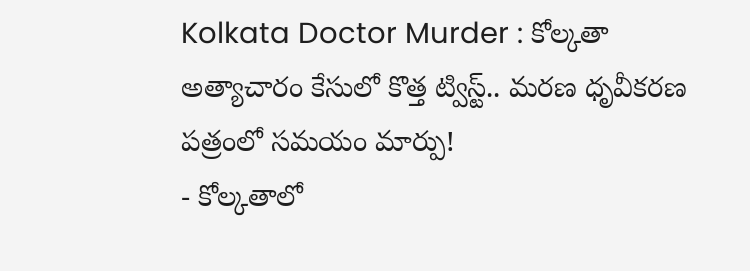Kolkata Doctor Murder : కోల్కతా అత్యాచారం కేసులో కొత్త ట్విస్ట్.. మరణ ధృవీకరణ పత్రంలో సమయం మార్పు!
- కోల్కతాలో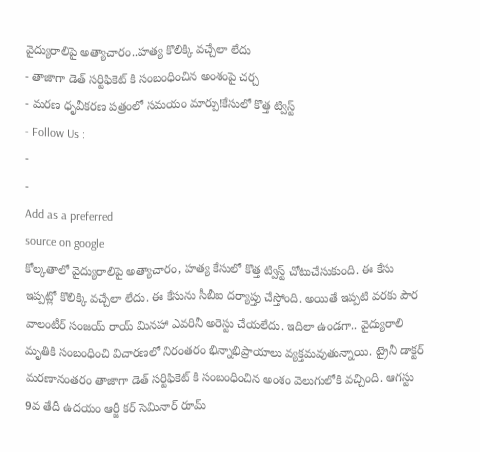వైద్యురాలిపై అత్యాచారం..హత్య కొలిక్కి వచ్చేలా లేదు
- తాజాగా డెత్ సర్టిఫికెట్ కి సంబంధించిన అంశంపై చర్చ
- మరణ ధృవీకరణ పత్రంలో సమయం మార్పు!కేసులో కొత్త ట్విస్ట్
- Follow Us :
-
-
Add as a preferred
source on google
కోల్కతాలో వైద్యురాలిపై అత్యాచారం, హత్య కేసులో కొత్త ట్విస్ట్ చోటుచేసుకుంది. ఈ కేసు ఇప్పట్లో కొలిక్కి వచ్చేలా లేదు. ఈ కేసును సీబీఐ దర్యాప్తు చేస్తోంది. అయితే ఇప్పటి వరకు పౌర వాలంటీర్ సంజయ్ రాయ్ మినహా ఎవరినీ అరెస్టు చేయలేదు. ఇదిలా ఉండగా.. వైద్యురాలి మృతికి సంబంధించి విచారణలో నిరంతరం భిన్నాభిప్రాయాలు వ్యక్తమవుతున్నాయి. ట్రైనీ డాక్టర్ మరణానంతరం తాజాగా డెత్ సర్టిఫికెట్ కి సంబంధించిన అంశం వెలుగులోకి వచ్చింది. ఆగస్టు 9వ తేదీ ఉదయం ఆర్జీ కర్ సెమినార్ రూమ్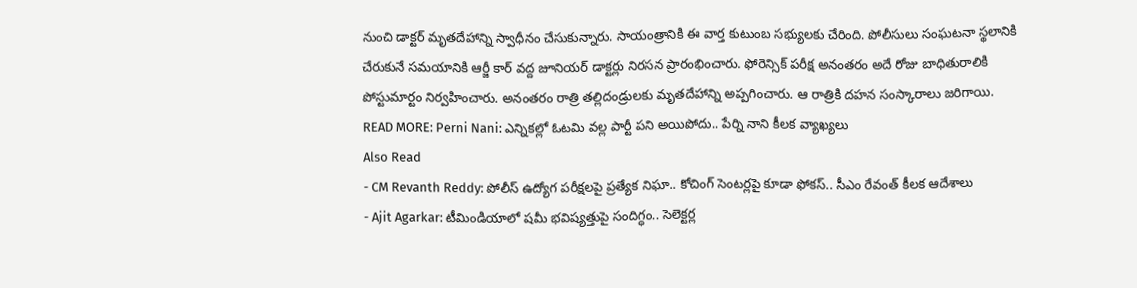నుంచి డాక్టర్ మృతదేహాన్ని స్వాధీనం చేసుకున్నారు. సాయంత్రానికి ఈ వార్త కుటుంబ సభ్యులకు చేరింది. పోలీసులు సంఘటనా స్థలానికి చేరుకునే సమయానికి ఆర్జీ కార్ వద్ద జూనియర్ డాక్టర్లు నిరసన ప్రారంభించారు. ఫోరెన్సిక్ పరీక్ష అనంతరం అదే రోజు బాధితురాలికి పోస్టుమార్టం నిర్వహించారు. అనంతరం రాత్రి తల్లిదండ్రులకు మృతదేహాన్ని అప్పగించారు. ఆ రాత్రికి దహన సంస్కారాలు జరిగాయి.
READ MORE: Perni Nani: ఎన్నికల్లో ఓటమి వల్ల పార్టీ పని అయిపోదు.. పేర్ని నాని కీలక వ్యాఖ్యలు
Also Read
- CM Revanth Reddy: పోలీస్ ఉద్యోగ పరీక్షలపై ప్రత్యేక నిఘా.. కోచింగ్ సెంటర్లపై కూడా ఫోకస్.. సీఎం రేవంత్ కీలక ఆదేశాలు
- Ajit Agarkar: టీమిండియాలో షమీ భవిష్యత్తుపై సందిగ్ధం.. సెలెక్టర్ల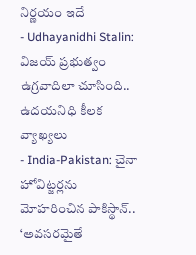నిర్ణయం ఇదే
- Udhayanidhi Stalin: విజయ్ ప్రభుత్వం ఉగ్రవాదిలా చూసింది.. ఉదయనిధి కీలక వ్యాఖ్యలు
- India-Pakistan: చైనా హోవిట్జర్లను మోహరించిన పాకిస్థాన్.. ‘అవసరమైతే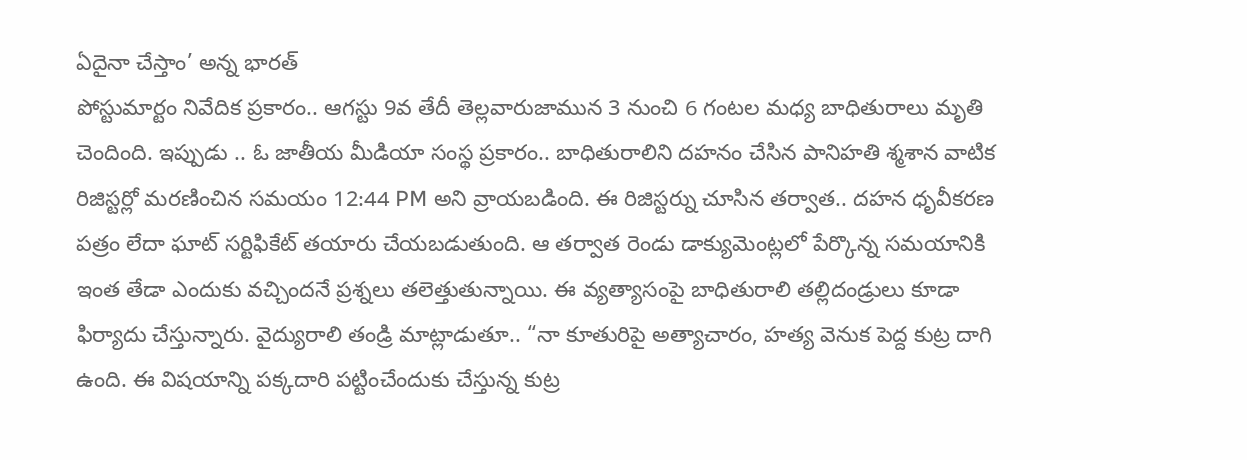ఏదైనా చేస్తాం’ అన్న భారత్
పోస్టుమార్టం నివేదిక ప్రకారం.. ఆగస్టు 9వ తేదీ తెల్లవారుజామున 3 నుంచి 6 గంటల మధ్య బాధితురాలు మృతి చెందింది. ఇప్పుడు .. ఓ జాతీయ మీడియా సంస్థ ప్రకారం.. బాధితురాలిని దహనం చేసిన పానిహతి శ్మశాన వాటిక రిజిస్టర్లో మరణించిన సమయం 12:44 PM అని వ్రాయబడింది. ఈ రిజిస్టర్ను చూసిన తర్వాత.. దహన ధృవీకరణ పత్రం లేదా ఘాట్ సర్టిఫికేట్ తయారు చేయబడుతుంది. ఆ తర్వాత రెండు డాక్యుమెంట్లలో పేర్కొన్న సమయానికి ఇంత తేడా ఎందుకు వచ్చిందనే ప్రశ్నలు తలెత్తుతున్నాయి. ఈ వ్యత్యాసంపై బాధితురాలి తల్లిదండ్రులు కూడా ఫిర్యాదు చేస్తున్నారు. వైద్యురాలి తండ్రి మాట్లాడుతూ.. “నా కూతురిపై అత్యాచారం, హత్య వెనుక పెద్ద కుట్ర దాగి ఉంది. ఈ విషయాన్ని పక్కదారి పట్టించేందుకు చేస్తున్న కుట్ర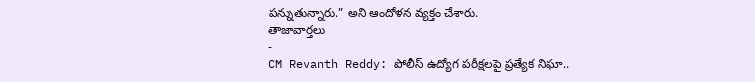పన్నుతున్నారు.” అని ఆందోళన వ్యక్తం చేశారు.
తాజావార్తలు
-
CM Revanth Reddy: పోలీస్ ఉద్యోగ పరీక్షలపై ప్రత్యేక నిఘా..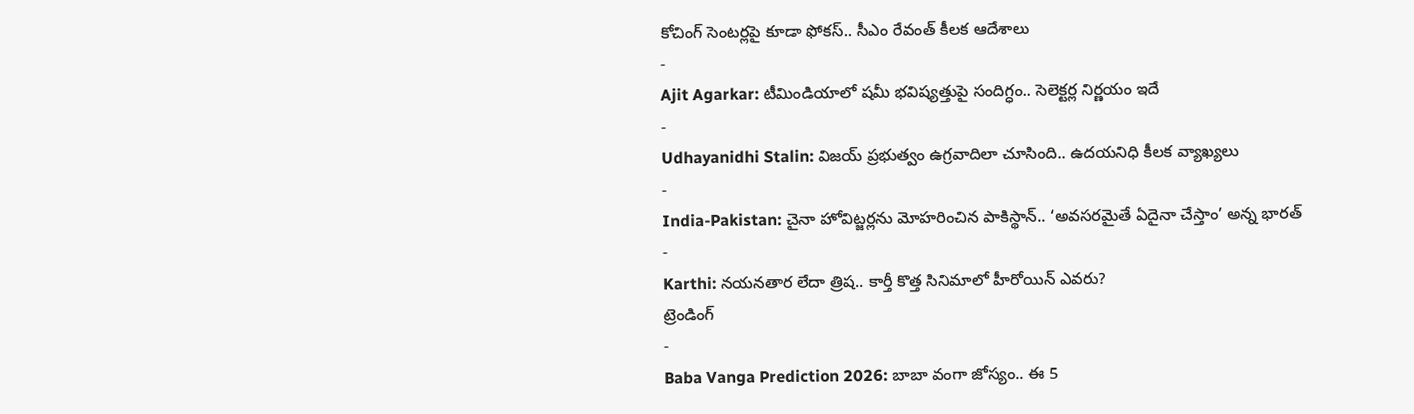కోచింగ్ సెంటర్లపై కూడా ఫోకస్.. సీఎం రేవంత్ కీలక ఆదేశాలు
-
Ajit Agarkar: టీమిండియాలో షమీ భవిష్యత్తుపై సందిగ్ధం.. సెలెక్టర్ల నిర్ణయం ఇదే
-
Udhayanidhi Stalin: విజయ్ ప్రభుత్వం ఉగ్రవాదిలా చూసింది.. ఉదయనిధి కీలక వ్యాఖ్యలు
-
India-Pakistan: చైనా హోవిట్జర్లను మోహరించిన పాకిస్థాన్.. ‘అవసరమైతే ఏదైనా చేస్తాం’ అన్న భారత్
-
Karthi: నయనతార లేదా త్రిష.. కార్తీ కొత్త సినిమాలో హీరోయిన్ ఎవరు?
ట్రెండింగ్
-
Baba Vanga Prediction 2026: బాబా వంగా జోస్యం.. ఈ 5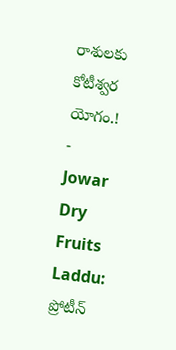రాశులకు కోటీశ్వర యోగం.!
-
Jowar Dry Fruits Laddu: ప్రోటీన్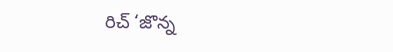రిచ్ ‘జొన్న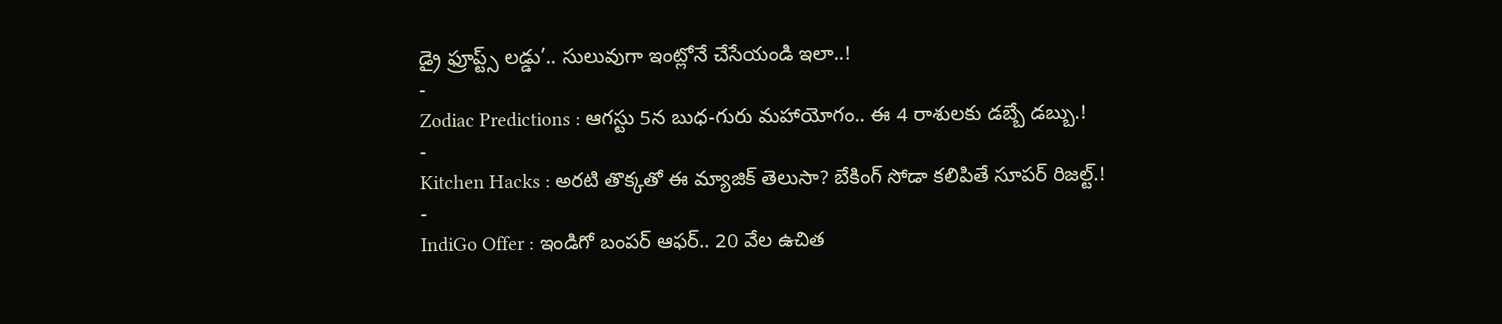డ్రై ఫ్రూప్ట్స్ లడ్డు’.. సులువుగా ఇంట్లోనే చేసేయండి ఇలా..!
-
Zodiac Predictions : ఆగస్టు 5న బుధ-గురు మహాయోగం.. ఈ 4 రాశులకు డబ్బే డబ్బు.!
-
Kitchen Hacks : అరటి తొక్కతో ఈ మ్యాజిక్ తెలుసా? బేకింగ్ సోడా కలిపితే సూపర్ రిజల్ట్.!
-
IndiGo Offer : ఇండిగో బంపర్ ఆఫర్.. 20 వేల ఉచిత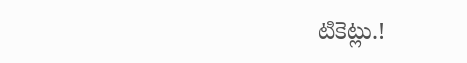టికెట్లు.!